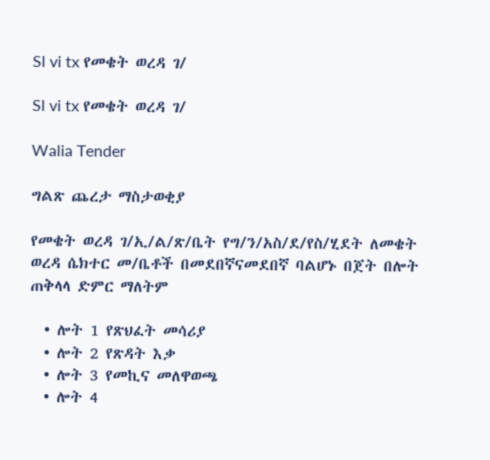Sl vi tx የመቄት ወረዳ ገ/

Sl vi tx የመቄት ወረዳ ገ/

Walia Tender

ግልጽ ጨረታ ማስታወቂያ

የመቄት ወረዳ ገ/ኢ/ል/ጽ/ቤት የግ/ን/አስ/ደ/የስ/ሂደት ለመቄት ወረዳ ሴክተር መ/ቤቶች በመደበኛናመደበኛ ባልሆኑ በጀት በሎት ጠቅላላ ድምር ማለትም

  • ሎት 1 የጽህፈት መሳሪያ
  • ሎት 2 የጽዳት እቃ
  • ሎት 3 የመኪና መለዋወጫ
  • ሎት 4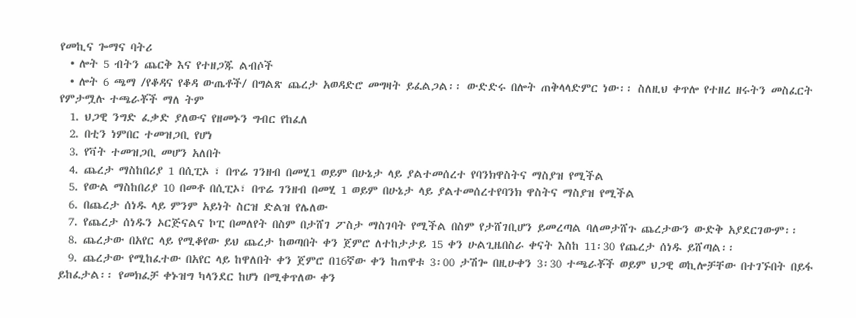የመኪና ጐማና ባትሪ
  • ሎት 5 ብትን ጨርቅ እና የተዘጋጁ ልብሶች
  • ሎት 6 ጫማ /የቆዳና የቆዳ ውጤቶች/ በግልጽ ጨረታ አወዳድሮ መግዛት ይፈልጋል፡፡ ውድድሩ በሎት ጠቅላላድምር ነው፡፡ ስለዚህ ቀጥሎ የተዘረ ዘሩትን መስፈርት የምታሟሉ ተጫራቾች ማለ ትም
  1. ህጋዊ ንግድ ፈቃድ ያለውና የዘመኑን ግብር የከፈለ
  2. በቲን ነምበር ተመዝጋቢ የሆነ
  3. የቫት ተመዝጋቢ መሆን አለበት
  4. ጨረታ ማስከበሪያ 1 በሲፒኦ ፣ በጥሬ ገንዘብ በመሂ1 ወይም በሁኔታ ላይ ያልተመሰረተ የባንክዋስትና ማስያዝ የሚችል
  5. የውል ማስከበሪያ 10 በመቶ በሲፒኦ፣ በጥሬ ገንዘብ በመሂ 1 ወይም በሁኔታ ላይ ያልተመሰረተየባንክ ዋስትና ማስያዝ የሚችል
  6. በጨረታ ሰነዱ ላይ ምንም አይነት ስርዝ ድልዝ የሌለው
  7. የጨረታ ሰነዱን ኦርጅናልና ኮፒ በመለየት በስም በታሸገ ፖስታ ማስገባት የሚችል በስም የታሸገቢሆን ይመረጣል ባለመታሸጉ ጨረታውን ውድቅ አያደርገውም፡፡
  8. ጨረታው በአየር ላይ የሚቆየው ይህ ጨረታ ከወጣበት ቀን ጀምሮ ለተከታታይ 15 ቀን ሁልጊዜበስራ ቀናት እስከ 11፡30 የጨረታ ሰነዱ ይሸጣል፡፡
  9. ጨረታው የሚከፈተው በአየር ላይ ከዋለበት ቀን ጀምሮ በ16ኛው ቀን ከጠዋቱ 3፡00 ታሽጐ በዚሁቀን 3፡30 ተጫራቾች ወይም ህጋዊ ወኪሎቻቸው በተገኙበት በይፋ ይከፈታል፡፡ የመክፈቻ ቀኑዝግ ካላንደር ከሆነ በሚቀጥለው ቀን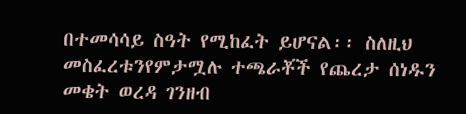በተመሳሳይ ስዓት የሚከፈት ይሆናል፡፡ ስለዚህ መስፈረቱንየምታሟሉ ተጫራቾች የጨረታ ሰነዱን መቄት ወረዳ ገንዘብ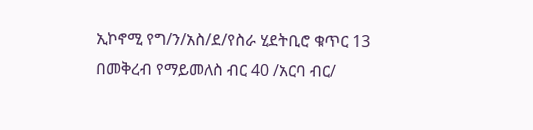ኢኮኖሚ የግ/ን/አስ/ደ/የስራ ሂደትቢሮ ቁጥር 13 በመቅረብ የማይመለስ ብር 40 /አርባ ብር/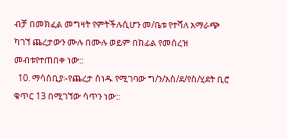ብቻ በመክፈል መግዛት የምትችሉሲሆን መ/ቤቱ የተሻለ አማራጭ ካገኘ ጨረታውን ሙሉ በሙሉ ወይም በከፊል የመሰረዝ መብቱየተጠበቀ ነው::
  10. ማሳሰቢያ፡-የጨረታ ሰነዱ የሚገባው ግ/ን/አስ/ደ/የስ/ሂደት ቢሮ ቁጥር 13 በሚገኘው ሳጥን ነው::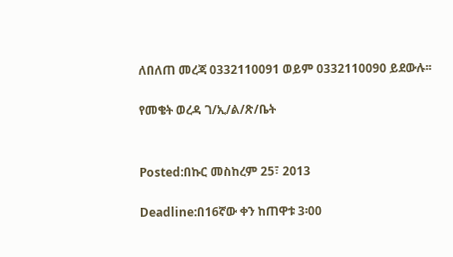ለበለጠ መረጃ 0332110091 ወይም 0332110090 ይደውሉ፡፡

የመቄት ወረዳ ገ/ኢ/ል/ጽ/ቤት


Posted:በኩር መስከረም 25፣ 2013

Deadline:በ16ኛው ቀን ከጠዋቱ 3፡00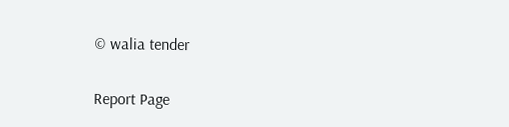© walia tender

Report Page